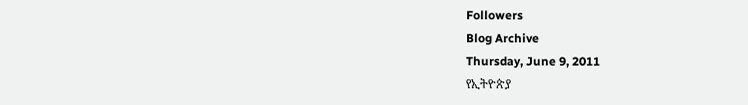Followers
Blog Archive
Thursday, June 9, 2011
የኢትዮጵያ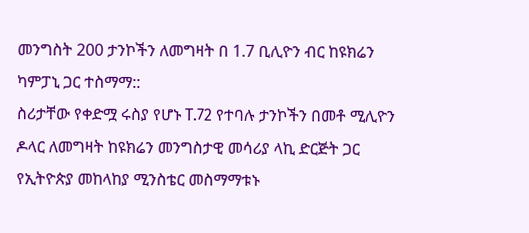መንግስት 200 ታንኮችን ለመግዛት በ 1᎐7 ቢሊዮን ብር ከዩክሬን ካምፓኒ ጋር ተስማማ::
ስሪታቸው የቀድሟ ሩስያ የሆኑ T.72 የተባሉ ታንኮችን በመቶ ሚሊዮን ዶላር ለመግዛት ከዩክሬን መንግስታዊ መሳሪያ ላኪ ድርጅት ጋር የኢትዮጵያ መከላከያ ሚንስቴር መስማማቱኑ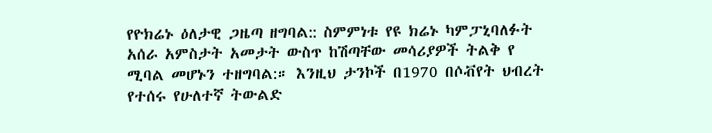የዮክሬኑ ዕለታዊ ጋዜጣ ዘግባል:: ስምምነቱ የዩ ክሬኑ ካምፓኒባለፉት አሰራ አምስታት አመታት ውስጥ ከሽጣቸው መሳሪያዎች ትልቅ የ ሚባል መሆኑን ተዘግባል:። እንዚህ ታንኮች በ1970 በሶቭየት ህብረት የተሰሩ የሁለተኛ ትውልድ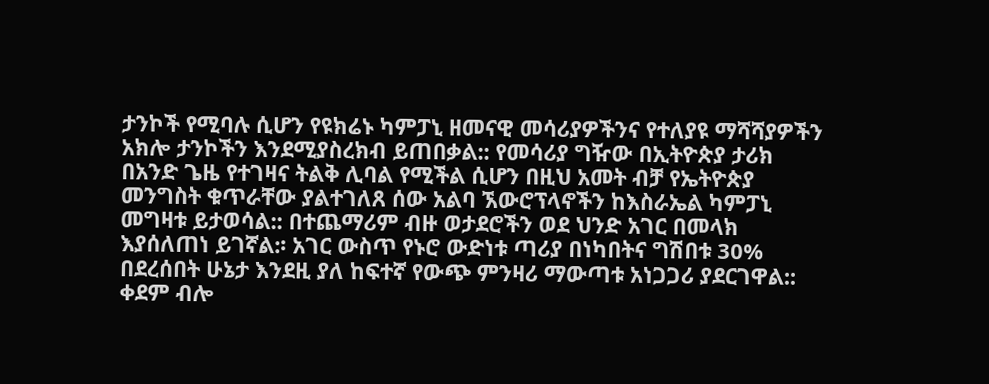ታንኮች የሚባሉ ሲሆን የዩክሬኑ ካምፓኒ ዘመናዊ መሳሪያዎችንና የተለያዩ ማሻሻያዎችን አክሎ ታንኮችን እንደሚያስረክብ ይጠበቃል:: የመሳሪያ ግዥው በኢትዮጵያ ታሪክ በአንድ ጌዜ የተገዛና ትልቅ ሊባል የሚችል ሲሆን በዚህ አመት ብቻ የኤትዮጵያ መንግስት ቁጥራቸው ያልተገለጸ ሰው አልባ ኧውሮፕላኖችን ከእስራኤል ካምፓኒ መግዛቱ ይታወሳል:: በተጨማሪም ብዙ ወታደሮችን ወደ ህንድ አገር በመላክ እያሰለጠነ ይገኛል:፡ አገር ውስጥ የኑሮ ውድነቱ ጣሪያ በነካበትና ግሽበቱ 30% በደረሰበት ሁኔታ እንደዚ ያለ ከፍተኛ የውጭ ምንዛሪ ማውጣቱ አነጋጋሪ ያደርገዋል:: ቀደም ብሎ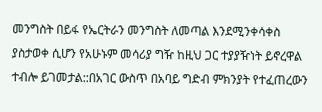መንግስት በይፋ የኤርትራን መንግስት ለመጣል እንደሚንቀሳቀስ ያስታወቀ ሲሆን የአሁኑም መሳሪያ ግዥ ከዚህ ጋር ተያያዥነት ይኖረዋል ተብሎ ይገመታል::በአገር ውስጥ በአባይ ግድብ ምክንያት የተፈጠረውን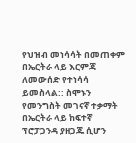የህዝብ መነሳሳት በመጠቀም በኤርትራ ላይ እርምጃ ለመውሰድ የተነሳሳ ይመስላል:: ስሞኑን የመንግስት መገናኛ ተቃማት በኤርትራ ላይ ከፍተኛ ፕሮፓጋንዳ ያዘጋጁ ሲሆን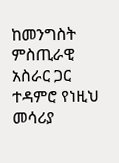ከመንግስት ምስጢራዊ አስራር ጋር ተዳምሮ የነዚህ መሳሪያ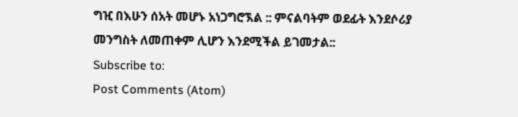ግዢ በእሁን ሰአት መሆኑ አነጋግሮኧል :: ምናልባትም ወደፊት እንደሶሪያ መንግስት ለመጠቀም ሊሆን እንደሚችል ይገመታል::
Subscribe to:
Post Comments (Atom)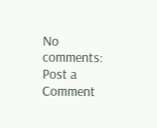No comments:
Post a Comment